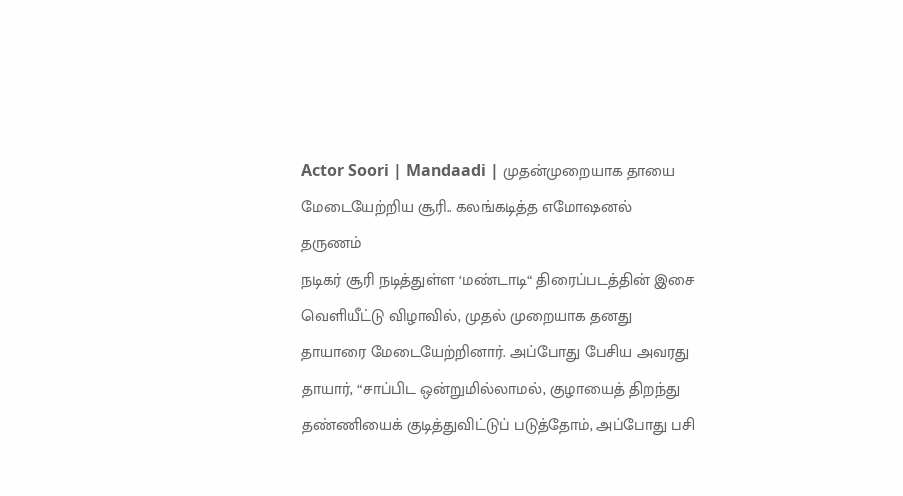Actor Soori | Mandaadi | முதன்முறையாக தாயை மேடையேற்றிய சூரி.. கலங்கடித்த எமோஷனல் தருணம்
நடிகர் சூரி நடித்துள்ள ‘மண்டாடி“ திரைப்படத்தின் இசை வெளியீட்டு விழாவில், முதல் முறையாக தனது தாயாரை மேடையேற்றினார். அப்போது பேசிய அவரது தாயார், “சாப்பிட ஒன்றுமில்லாமல், குழாயைத் திறந்து தண்ணியைக் குடித்துவிட்டுப் படுத்தோம், அப்போது பசி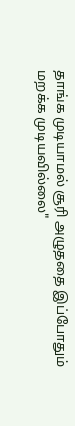தாங்க முடியாமல் சூரி அழுததை இப்போதும் மறக்க முடியவில்லை"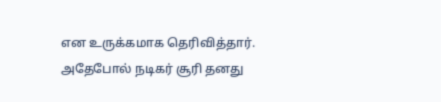என உருக்கமாக தெரிவித்தார். அதேபோல் நடிகர் சூரி தனது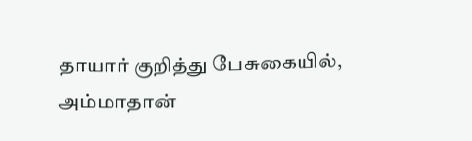தாயார் குறித்து பேசுகையில், அம்மாதான்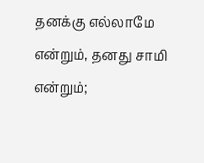தனக்கு எல்லாமே என்றும், தனது சாமி என்றும்;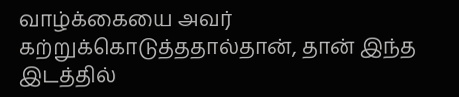வாழ்க்கையை அவர் கற்றுக்கொடுத்ததால்தான், தான் இந்த இடத்தில்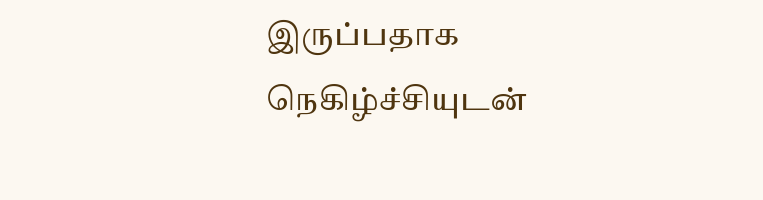இருப்பதாக நெகிழ்ச்சியுடன்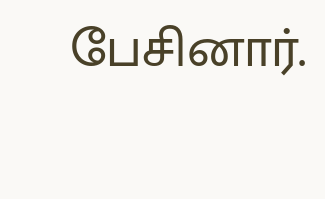பேசினார்.